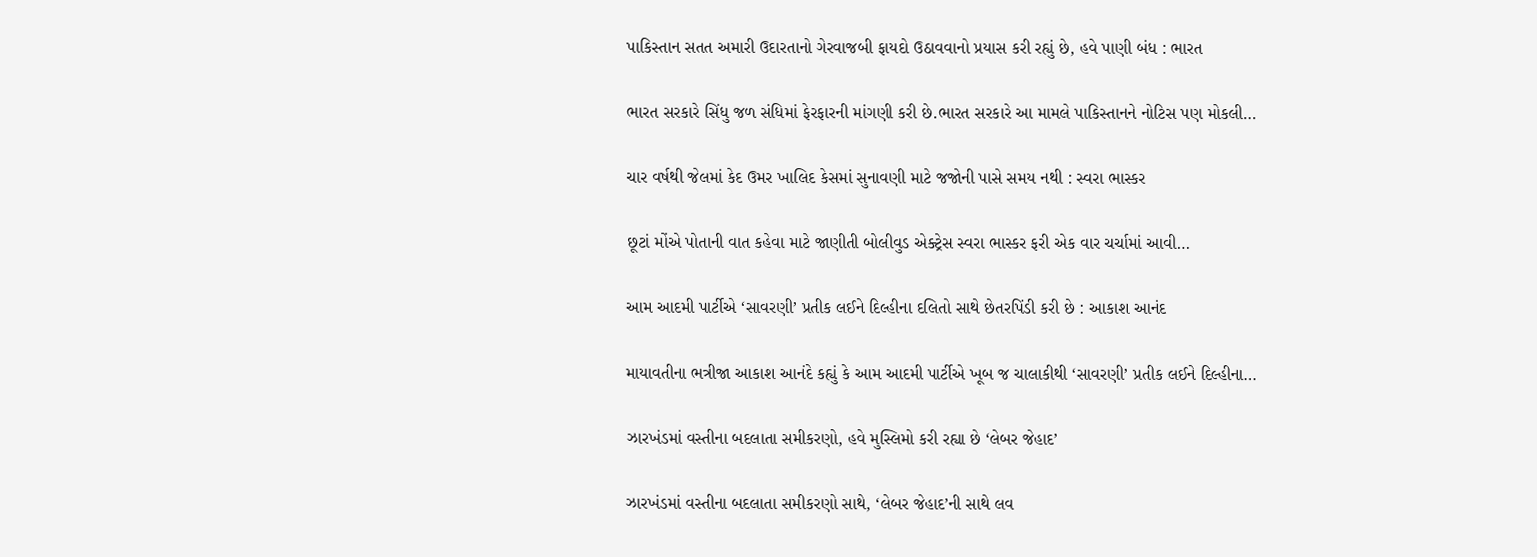પાકિસ્તાન સતત અમારી ઉદારતાનો ગેરવાજબી ફાયદો ઉઠાવવાનો પ્રયાસ કરી રહ્યું છે, હવે પાણી બંધ : ભારત

ભારત સરકારે સિંધુ જળ સંધિમાં ફેરફારની માંગણી કરી છે.ભારત સરકારે આ મામલે પાકિસ્તાનને નોટિસ પણ મોકલી…

ચાર વર્ષથી જેલમાં કેદ ઉમર ખાલિદ કેસમાં સુનાવણી માટે જજોની પાસે સમય નથી : સ્વરા ભાસ્કર

છૂટાં મોંએ પોતાની વાત કહેવા માટે જાણીતી બોલીવુડ એક્ટ્રેસ સ્વરા ભાસ્કર ફરી એક વાર ચર્ચામાં આવી…

આમ આદમી પાર્ટીએ ‘સાવરણી’ પ્રતીક લઈને દિલ્હીના દલિતો સાથે છેતરપિંડી કરી છે : આકાશ આનંદ

માયાવતીના ભત્રીજા આકાશ આનંદે કહ્યું કે આમ આદમી પાર્ટીએ ખૂબ જ ચાલાકીથી ‘સાવરણી’ પ્રતીક લઈને દિલ્હીના…

ઝારખંડમાં વસ્તીના બદલાતા સમીકરણો, હવે મુસ્લિમો કરી રહ્યા છે ‘લેબર જેહાદ’

ઝારખંડમાં વસ્તીના બદલાતા સમીકરણો સાથે, ‘લેબર જેહાદ’ની સાથે લવ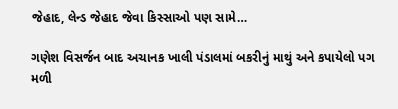જેહાદ, લેન્ડ જેહાદ જેવા કિસ્સાઓ પણ સામે…

ગણેશ વિસર્જન બાદ અચાનક ખાલી પંડાલમાં બકરીનું માથું અને કપાયેલો પગ મળી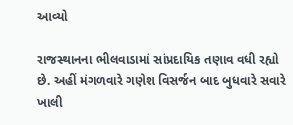આવ્યો

રાજસ્થાનના ભીલવાડામાં સાંપ્રદાયિક તણાવ વધી રહ્યો છે. અહીં મંગળવારે ગણેશ વિસર્જન બાદ બુધવારે સવારે ખાલી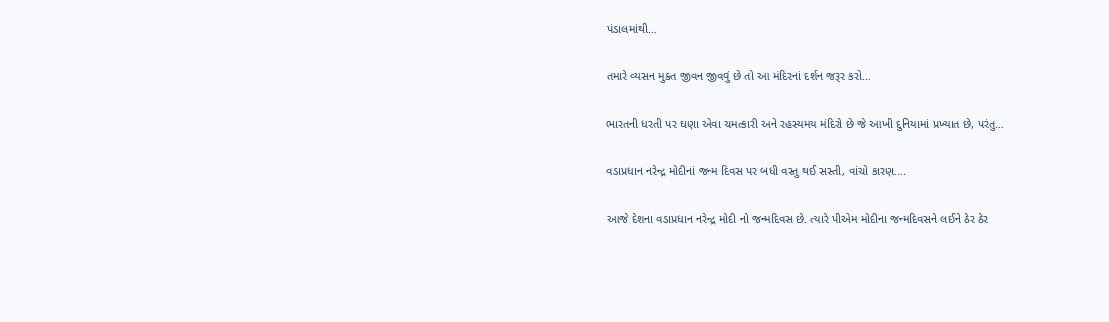પંડાલમાંથી…

તમારે વ્યસન મુક્ત જીવન જીવવું છે તો આ મંદિરનાં દર્શન જરૂર કરો…

ભારતની ધરતી પર ઘણા એવા ચમત્કારી અને રહસ્યમય મંદિરો છે જે આખી દુનિયામાં પ્રખ્યાત છે, પરંતુ…

વડાપ્રધાન નરેન્દ્ર મોદીનાં જન્મ દિવસ પર બધી વસ્તુ થઈ સસ્તી, વાંચો કારણ….

આજે દેશના વડાપ્રધાન નરેન્દ્ર મોદી નો જન્મદિવસ છે. ત્યારે પીએમ મોદીના જન્મદિવસને લઈને ઠેર ઠેર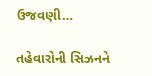ઉજવણી…

તહેવારોની સિઝનને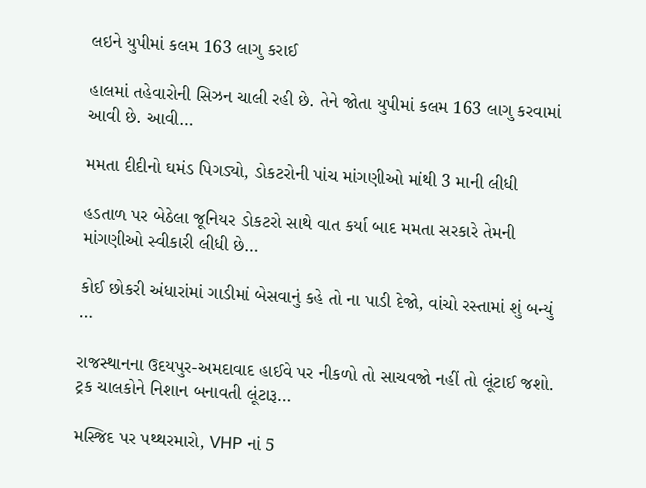લઇને યુપીમાં કલમ 163 લાગુ કરાઈ

હાલમાં તહેવારોની સિઝન ચાલી રહી છે. તેને જોતા યુપીમાં કલમ 163 લાગુ કરવામાં આવી છે. આવી…

મમતા દીદીનો ઘમંડ પિગડ્યો, ડોકટરોની પાંચ માંગણીઓ માંથી 3 માની લીધી

હડતાળ પર બેઠેલા જૂનિયર ડોકટરો સાથે વાત કર્યા બાદ મમતા સરકારે તેમની માંગણીઓ સ્વીકારી લીધી છે…

કોઈ છોકરી અંધારાંમાં ગાડીમાં બેસવાનું કહે તો ના પાડી દેજો, વાંચો રસ્તામાં શું બન્યું …

રાજસ્થાનના ઉદયપુર-અમદાવાદ હાઈવે પર નીકળો તો સાચવજો નહીં તો લૂંટાઈ જશો. ટ્રક ચાલકોને નિશાન બનાવતી લૂંટારૂ…

મસ્જિદ પર પથ્થરમારો, VHP નાં 5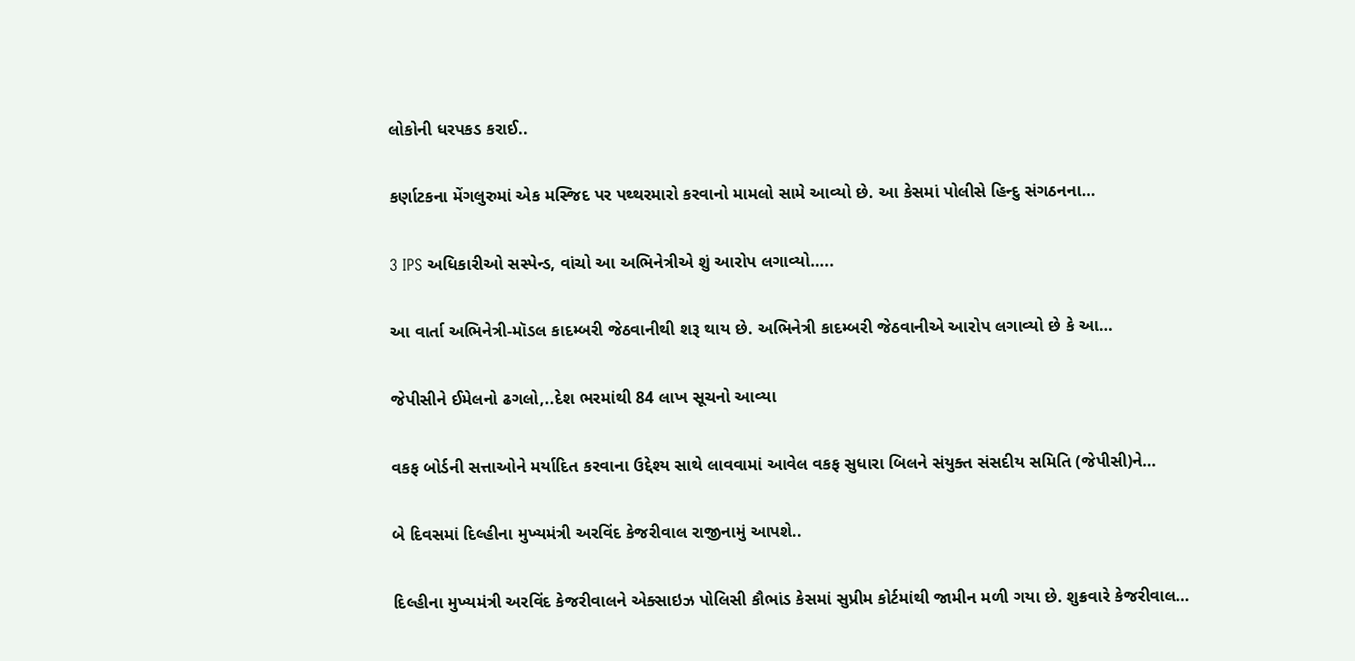લોકોની ધરપકડ કરાઈ..

કર્ણાટકના મેંગલુરુમાં એક મસ્જિદ પર પથ્થરમારો કરવાનો મામલો સામે આવ્યો છે. આ કેસમાં પોલીસે હિન્દુ સંગઠનના…

3 IPS અધિકારીઓ સસ્પેન્ડ, વાંચો આ અભિનેત્રીએ શું આરોપ લગાવ્યો…..

આ વાર્તા અભિનેત્રી-મૉડલ કાદમ્બરી જેઠવાનીથી શરૂ થાય છે. અભિનેત્રી કાદમ્બરી જેઠવાનીએ આરોપ લગાવ્યો છે કે આ…

જેપીસીને ઈમેલનો ઢગલો,..દેશ ભરમાંથી 84 લાખ સૂચનો આવ્યા

વકફ બોર્ડની સત્તાઓને મર્યાદિત કરવાના ઉદ્દેશ્ય સાથે લાવવામાં આવેલ વકફ સુધારા બિલને સંયુક્ત સંસદીય સમિતિ (જેપીસી)ને…

બે દિવસમાં દિલ્હીના મુખ્યમંત્રી અરવિંદ કેજરીવાલ રાજીનામું આપશે..

દિલ્હીના મુખ્યમંત્રી અરવિંદ કેજરીવાલને એક્સાઇઝ પોલિસી કૌભાંડ કેસમાં સુપ્રીમ કોર્ટમાંથી જામીન મળી ગયા છે. શુક્રવારે કેજરીવાલ…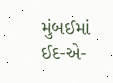મુંબઈમાં ઈદ-એ-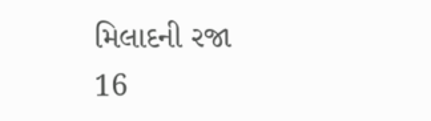મિલાદની રજા 16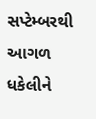સપ્ટેમ્બરથી આગળ ધકેલીને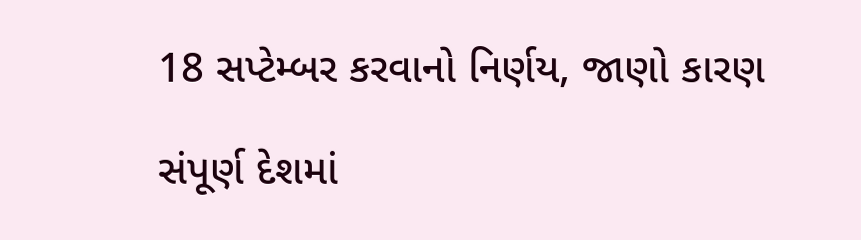18 સપ્ટેમ્બર કરવાનો નિર્ણય, જાણો કારણ

સંપૂર્ણ દેશમાં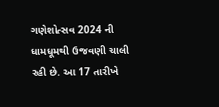ગણેશોત્સવ 2024 ની ધામધૂમથી ઉજવણી ચાલી રહી છે. આ 17 તારીખે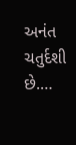અનંત ચતુર્દશી છે.…